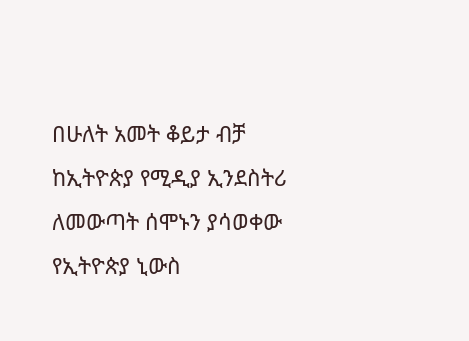በሁለት አመት ቆይታ ብቻ ከኢትዮጵያ የሚዲያ ኢንደስትሪ ለመውጣት ሰሞኑን ያሳወቀው የኢትዮጵያ ኒውስ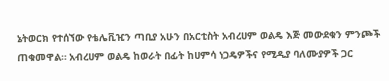ኔትወርክ የተሰኘው የቴሌቪዢን ጣቢያ አሁን በአርቲስት አብረሀም ወልዴ እጅ መውደቁን ምንጮች ጠቁመዋል። አብረሀም ወልዴ ከወራት በፊት ከሀምሳ ነጋዴዎችና የሚዲያ ባለሙያዎች ጋር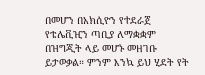በመሆን በአክሲዮን የተደራጀ የቴሌቪዢን ጣቢያ ለማቋቋም በዝግጂት ላይ መሆኑ መዘገቡ ይታወቃል። ምንም እንኳ ይህ ሂደት የት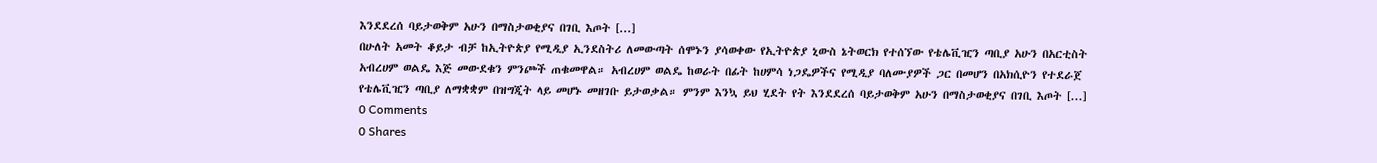እንደደረሰ ባይታወቅም አሁን በማስታወቂያና በገቢ እጦት [...]
በሁለት አመት ቆይታ ብቻ ከኢትዮጵያ የሚዲያ ኢንደስትሪ ለመውጣት ሰሞኑን ያሳወቀው የኢትዮጵያ ኒውስ ኔትወርክ የተሰኘው የቴሌቪዢን ጣቢያ አሁን በአርቲስት አብረሀም ወልዴ እጅ መውደቁን ምንጮች ጠቁመዋል። አብረሀም ወልዴ ከወራት በፊት ከሀምሳ ነጋዴዎችና የሚዲያ ባለሙያዎች ጋር በመሆን በአክሲዮን የተደራጀ የቴሌቪዢን ጣቢያ ለማቋቋም በዝግጂት ላይ መሆኑ መዘገቡ ይታወቃል። ምንም እንኳ ይህ ሂደት የት እንደደረሰ ባይታወቅም አሁን በማስታወቂያና በገቢ እጦት [...]
0 Comments
0 Shares